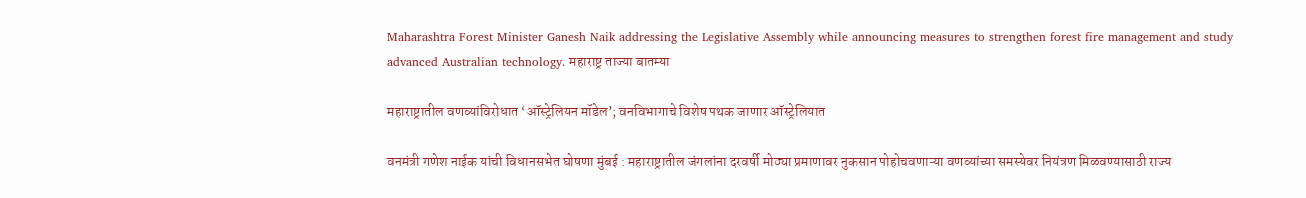Maharashtra Forest Minister Ganesh Naik addressing the Legislative Assembly while announcing measures to strengthen forest fire management and study advanced Australian technology. महाराष्ट्र ताज्या बातम्या

महाराष्ट्रातील वणव्यांविरोधात ‘ऑस्ट्रेलियन मॉडेल’; वनविभागाचे विशेष पथक जाणार ऑस्ट्रेलियात

वनमंत्री गणेश नाईक यांची विधानसभेत घोषणा मुंबई : महाराष्ट्रातील जंगलांना दरवर्षी मोठ्या प्रमाणावर नुकसान पोहोचवणाऱ्या वणव्यांच्या समस्येवर नियंत्रण मिळवण्यासाठी राज्य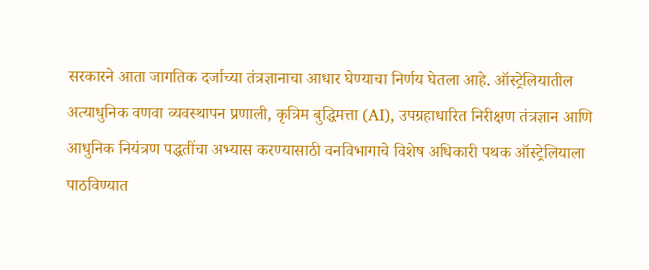सरकारने आता जागतिक दर्जाच्या तंत्रज्ञानाचा आधार घेण्याचा निर्णय घेतला आहे. ऑस्ट्रेलियातील अत्याधुनिक वणवा व्यवस्थापन प्रणाली, कृत्रिम बुद्धिमत्ता (AI), उपग्रहाधारित निरीक्षण तंत्रज्ञान आणि आधुनिक नियंत्रण पद्धतींचा अभ्यास करण्यासाठी वनविभागाचे विशेष अधिकारी पथक ऑस्ट्रेलियाला पाठविण्यात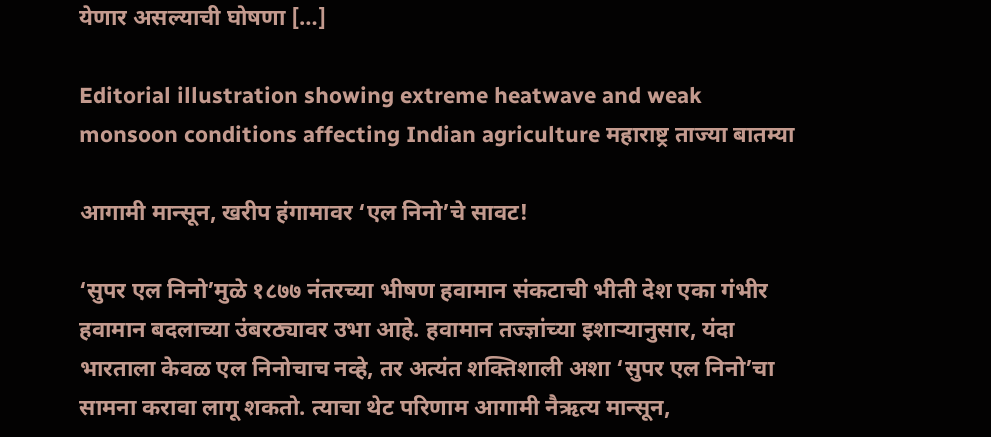येणार असल्याची घोषणा […]

Editorial illustration showing extreme heatwave and weak monsoon conditions affecting Indian agriculture महाराष्ट्र ताज्या बातम्या

आगामी मान्सून, खरीप हंगामावर ‘एल निनो’चे सावट!

‘सुपर एल निनो’मुळे १८७७ नंतरच्या भीषण हवामान संकटाची भीती देश एका गंभीर हवामान बदलाच्या उंबरठ्यावर उभा आहे. हवामान तज्ज्ञांच्या इशाऱ्यानुसार, यंदा भारताला केवळ एल निनोचाच नव्हे, तर अत्यंत शक्तिशाली अशा ‘सुपर एल निनो’चा सामना करावा लागू शकतो. त्याचा थेट परिणाम आगामी नैऋत्य मान्सून,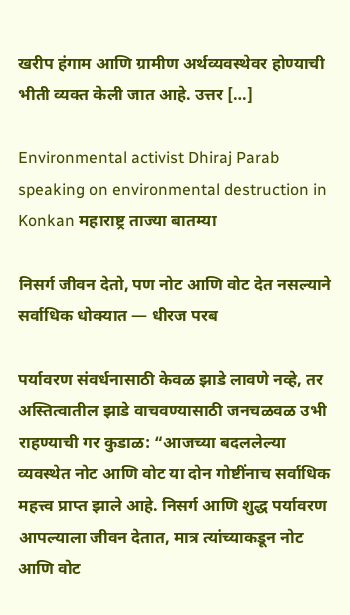खरीप हंगाम आणि ग्रामीण अर्थव्यवस्थेवर होण्याची भीती व्यक्त केली जात आहे. उत्तर […]

Environmental activist Dhiraj Parab speaking on environmental destruction in Konkan महाराष्ट्र ताज्या बातम्या

निसर्ग जीवन देतो, पण नोट आणि वोट देत नसल्याने सर्वाधिक धोक्यात — धीरज परब

पर्यावरण संवर्धनासाठी केवळ झाडे लावणे नव्हे, तर अस्तित्वातील झाडे वाचवण्यासाठी जनचळवळ उभी राहण्याची गर कुडाळ: “आजच्या बदललेल्या व्यवस्थेत नोट आणि वोट या दोन गोष्टींनाच सर्वाधिक महत्त्व प्राप्त झाले आहे. निसर्ग आणि शुद्ध पर्यावरण आपल्याला जीवन देतात, मात्र त्यांच्याकडून नोट आणि वोट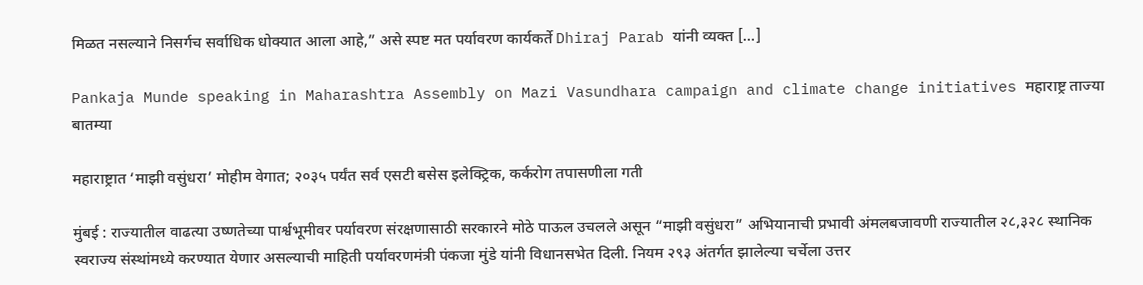मिळत नसल्याने निसर्गच सर्वाधिक धोक्यात आला आहे,” असे स्पष्ट मत पर्यावरण कार्यकर्ते Dhiraj Parab यांनी व्यक्त […]

Pankaja Munde speaking in Maharashtra Assembly on Mazi Vasundhara campaign and climate change initiatives महाराष्ट्र ताज्या बातम्या

महाराष्ट्रात ‘माझी वसुंधरा’ मोहीम वेगात; २०३५ पर्यंत सर्व एसटी बसेस इलेक्ट्रिक, कर्करोग तपासणीला गती

मुंबई : राज्यातील वाढत्या उष्णतेच्या पार्श्वभूमीवर पर्यावरण संरक्षणासाठी सरकारने मोठे पाऊल उचलले असून “माझी वसुंधरा” अभियानाची प्रभावी अंमलबजावणी राज्यातील २८,३२८ स्थानिक स्वराज्य संस्थांमध्ये करण्यात येणार असल्याची माहिती पर्यावरणमंत्री पंकजा मुंडे यांनी विधानसभेत दिली. नियम २९३ अंतर्गत झालेल्या चर्चेला उत्तर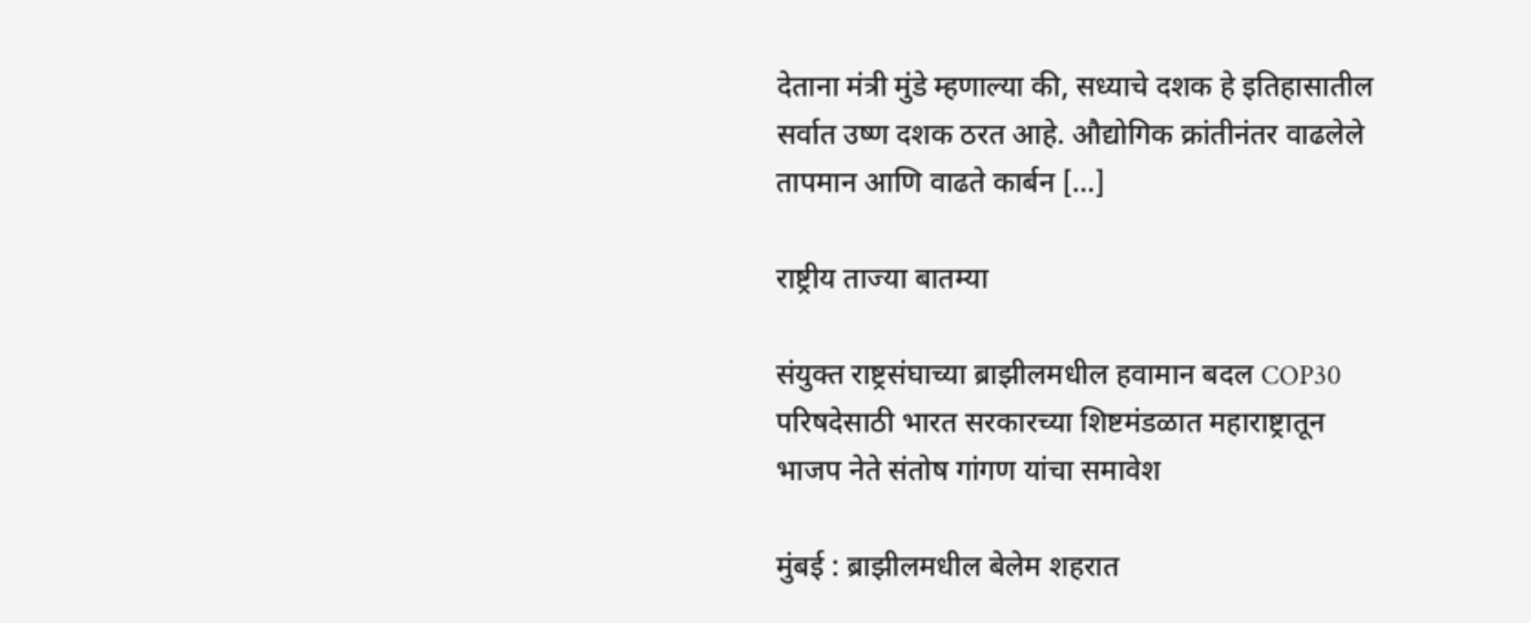देताना मंत्री मुंडे म्हणाल्या की, सध्याचे दशक हे इतिहासातील सर्वात उष्ण दशक ठरत आहे. औद्योगिक क्रांतीनंतर वाढलेले तापमान आणि वाढते कार्बन […]

राष्ट्रीय ताज्या बातम्या

संयुक्त राष्ट्रसंघाच्या ब्राझीलमधील हवामान बदल COP30 परिषदेसाठी भारत सरकारच्या शिष्टमंडळात महाराष्ट्रातून भाजप नेते संतोष गांगण यांचा समावेश

मुंबई : ब्राझीलमधील बेलेम शहरात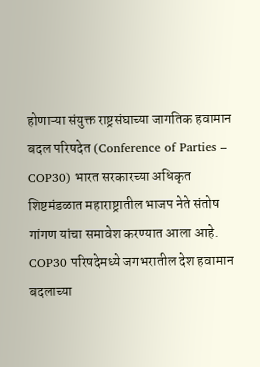होणाऱ्या संयुक्त राष्ट्रसंघाच्या जागतिक हवामान बदल परिषदेत (Conference of Parties – COP30) भारत सरकारच्या अधिकृत शिष्टमंडळात महाराष्ट्रातील भाजप नेते संतोष गांगण यांचा समावेश करण्यात आला आहे. COP30 परिषदेमध्ये जगभरातील देश हवामान बदलाच्या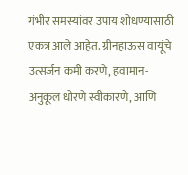गंभीर समस्यांवर उपाय शोधण्यासाठी एकत्र आले आहेत. ग्रीनहाऊस वायूंचे उत्सर्जन कमी करणे, हवामान- अनुकूल धोरणे स्वीकारणे, आणि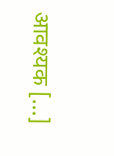आवश्यक […]